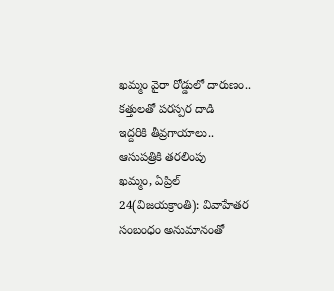ఖమ్మం వైరా రోడ్డులో దారుణం.. కత్తులతో పరస్పర దాడి
ఇద్దరికి తీవ్రగాయాలు.. ఆసుపత్రికి తరలింపు
ఖమ్మం, ఏప్రిల్ 24(విజయక్రాంతి): వివాహేతర సంబంధం అనుమానంతో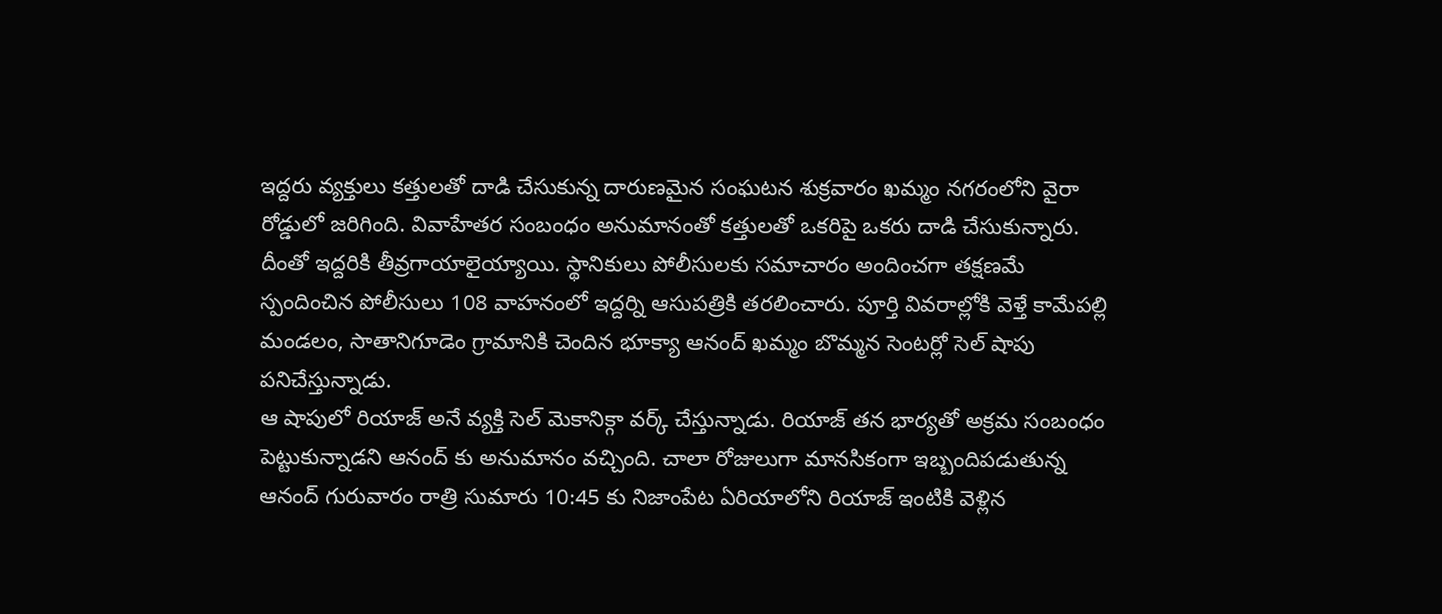ఇద్దరు వ్యక్తులు కత్తులతో దాడి చేసుకున్న దారుణమైన సంఘటన శుక్రవారం ఖమ్మం నగరంలోని వైరా రోడ్డులో జరిగింది. వివాహేతర సంబంధం అనుమానంతో కత్తులతో ఒకరిపై ఒకరు దాడి చేసుకున్నారు. దీంతో ఇద్దరికి తీవ్రగాయాలైయ్యాయి. స్థానికులు పోలీసులకు సమాచారం అందించగా తక్షణమే స్పందించిన పోలీసులు 108 వాహనంలో ఇద్దర్ని ఆసుపత్రికి తరలించారు. పూర్తి వివరాల్లోకి వెళ్తే కామేపల్లి మండలం, సాతానిగూడెం గ్రామానికి చెందిన భూక్యా ఆనంద్ ఖమ్మం బొమ్మన సెంటర్లో సెల్ షాపు పనిచేస్తున్నాడు.
ఆ షాపులో రియాజ్ అనే వ్యక్తి సెల్ మెకానిక్గా వర్క్ చేస్తున్నాడు. రియాజ్ తన భార్యతో అక్రమ సంబంధం పెట్టుకున్నాడని ఆనంద్ కు అనుమానం వచ్చింది. చాలా రోజులుగా మానసికంగా ఇబ్బందిపడుతున్న ఆనంద్ గురువారం రాత్రి సుమారు 10:45 కు నిజాంపేట ఏరియాలోని రియాజ్ ఇంటికి వెళ్లిన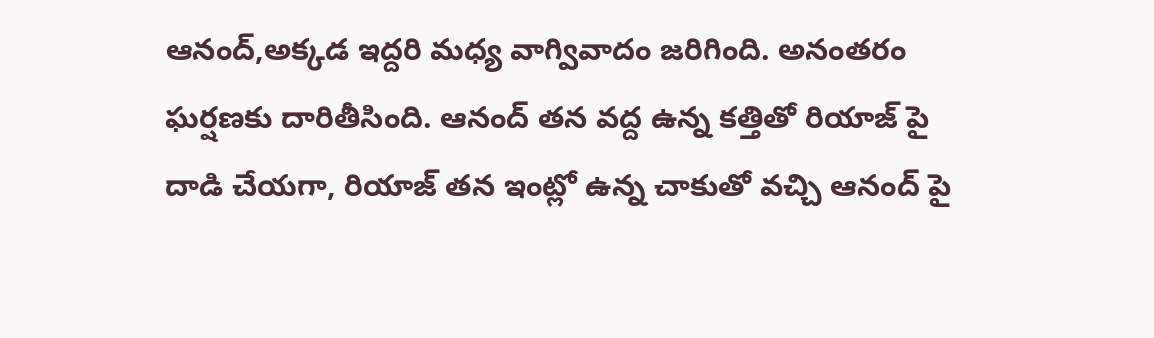ఆనంద్,అక్కడ ఇద్దరి మధ్య వాగ్వివాదం జరిగింది. అనంతరం ఘర్షణకు దారితీసింది. ఆనంద్ తన వద్ద ఉన్న కత్తితో రియాజ్ పై దాడి చేయగా, రియాజ్ తన ఇంట్లో ఉన్న చాకుతో వచ్చి ఆనంద్ పై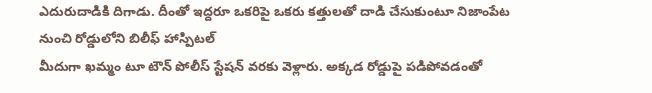ఎదురుదాడికి దిగాడు. దీంతో ఇద్దరూ ఒకరిపై ఒకరు కత్తులతో దాడి చేసుకుంటూ నిజాంపేట నుంచి రోడ్డులోని బిలీఫ్ హాస్పిటల్
మీదుగా ఖమ్మం టూ టౌన్ పోలీస్ స్టేషన్ వరకు వెళ్లారు. అక్కడ రోడ్డుపై పడిపోవడంతో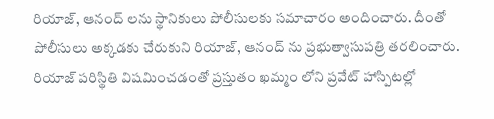రియాజ్, ఆనంద్ లను స్థానికులు పోలీసులకు సమాచారం అందించారు. దీంతో పోలీసులు అక్కడకు చేరుకుని రియాజ్, ఆనంద్ ను ప్రభుత్వాసుపత్రి తరలించారు. రియాజ్ పరిస్థితి విషమించడంతో ప్రస్తుతం ఖమ్మం లోని ప్రవేట్ హాస్పిటల్లో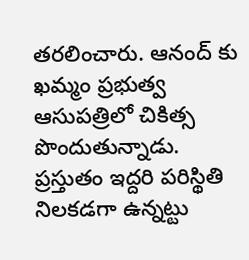తరలించారు. ఆనంద్ కు ఖమ్మం ప్రభుత్వ ఆసుపత్రిలో చికిత్స పొందుతున్నాడు. ప్రస్తుతం ఇద్దరి పరిస్థితి నిలకడగా ఉన్నట్టు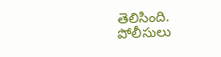తెలిసింది. పోలీసులు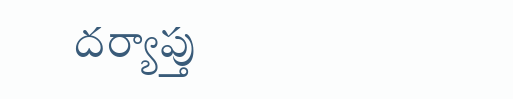దర్యాప్తు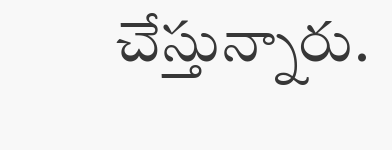చేస్తున్నారు.